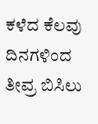ಕಳೆದ ಕೆಲವು ದಿನಗಳಿಂದ ತೀವ್ರ ಬಿಸಿಲು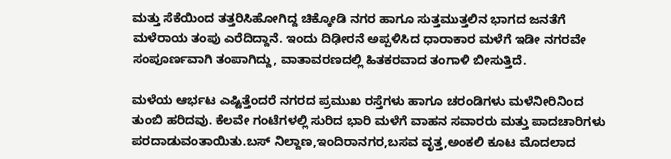ಮತ್ತು ಸೆಕೆಯಿಂದ ತತ್ತರಿಸಿಹೋಗಿದ್ದ ಚಿಕ್ಕೋಡಿ ನಗರ ಹಾಗೂ ಸುತ್ತಮುತ್ತಲಿನ ಭಾಗದ ಜನತೆಗೆ ಮಳೆರಾಯ ತಂಪು ಎರೆದಿದ್ದಾನೆ. ಇಂದು ದಿಢೀರನೆ ಅಪ್ಪಳಿಸಿದ ಧಾರಾಕಾರ ಮಳೆಗೆ ಇಡೀ ನಗರವೇ ಸಂಪೂರ್ಣವಾಗಿ ತಂಪಾಗಿದ್ದು, ವಾತಾವರಣದಲ್ಲಿ ಹಿತಕರವಾದ ತಂಗಾಳಿ ಬೀಸುತ್ತಿದೆ.

ಮಳೆಯ ಆರ್ಭಟ ಎಷ್ಟಿತ್ತೆಂದರೆ ನಗರದ ಪ್ರಮುಖ ರಸ್ತೆಗಳು ಹಾಗೂ ಚರಂಡಿಗಳು ಮಳೆನೀರಿನಿಂದ ತುಂಬಿ ಹರಿದವು. ಕೆಲವೇ ಗಂಟೆಗಳಲ್ಲಿ ಸುರಿದ ಭಾರಿ ಮಳೆಗೆ ವಾಹನ ಸವಾರರು ಮತ್ತು ಪಾದಚಾರಿಗಳು ಪರದಾಡುವಂತಾಯಿತು.ಬಸ್ ನಿಲ್ದಾಣ,ಇಂದಿರಾನಗರ,ಬಸವ ವೃತ್ತ,ಅಂಕಲಿ ಕೂಟ ಮೊದಲಾದ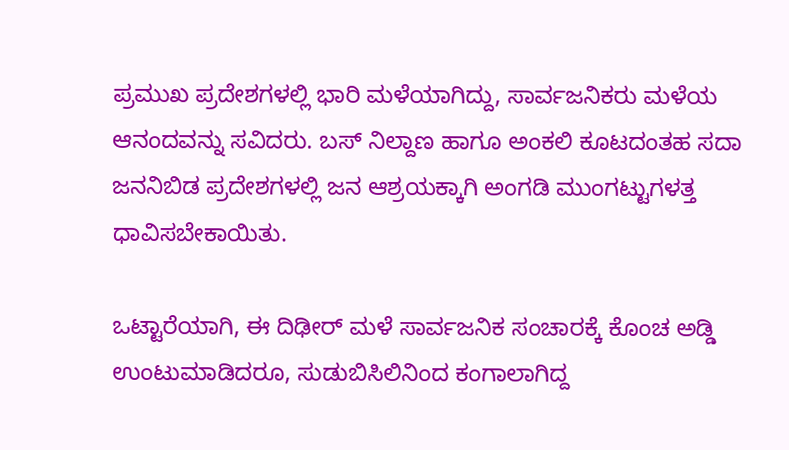ಪ್ರಮುಖ ಪ್ರದೇಶಗಳಲ್ಲಿ ಭಾರಿ ಮಳೆಯಾಗಿದ್ದು, ಸಾರ್ವಜನಿಕರು ಮಳೆಯ ಆನಂದವನ್ನು ಸವಿದರು. ಬಸ್ ನಿಲ್ದಾಣ ಹಾಗೂ ಅಂಕಲಿ ಕೂಟದಂತಹ ಸದಾ ಜನನಿಬಿಡ ಪ್ರದೇಶಗಳಲ್ಲಿ ಜನ ಆಶ್ರಯಕ್ಕಾಗಿ ಅಂಗಡಿ ಮುಂಗಟ್ಟುಗಳತ್ತ ಧಾವಿಸಬೇಕಾಯಿತು.

ಒಟ್ಟಾರೆಯಾಗಿ, ಈ ದಿಢೀರ್ ಮಳೆ ಸಾರ್ವಜನಿಕ ಸಂಚಾರಕ್ಕೆ ಕೊಂಚ ಅಡ್ಡಿ ಉಂಟುಮಾಡಿದರೂ, ಸುಡುಬಿಸಿಲಿನಿಂದ ಕಂಗಾಲಾಗಿದ್ದ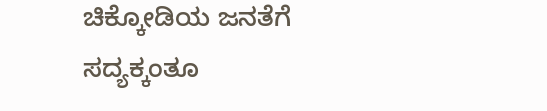ಚಿಕ್ಕೋಡಿಯ ಜನತೆಗೆ ಸದ್ಯಕ್ಕಂತೂ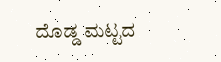ದೊಡ್ಡ ಮಟ್ಟದ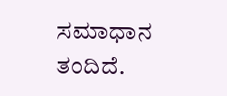ಸಮಾಧಾನ ತಂದಿದೆ.